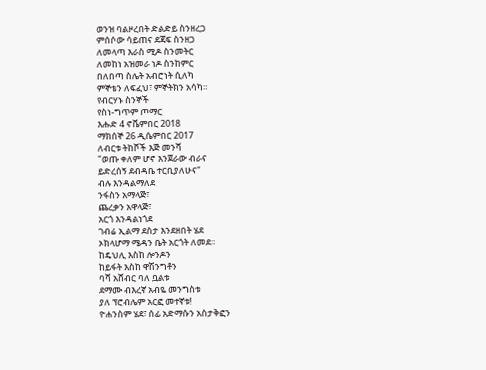ወንዝ ባልዞረበት ድልድይ ስንዘረጋ
ምሰሶው ሳይጠና ደጃፍ ስንዘጋ
ለመላጣ እራስ ሚዶ ስንመትር
ለመከነ አዝመራ ነዶ ስንከምር
በለበጣ ስሌት አብሮነት ሲለካ
ምኞቴን ለፍፈህ፣ ምኞትክን አሳካ።
የብርሃኑ ስንኞች
የስነ-ግጥም ጦማር
እሑድ 4 ኖቬምበር 2018
ማክሰኞ 26 ዲሴምበር 2017
ለብርቱ ትከሾች እጅ መንሻ
"ወጡ ቀለም ሆኖ እንጀራው ብራና
ይድረሰኝ ደብዳቤ ተርቢያለሁና"
ብሉ እንዳልማለደ
ንፋስን አማላጅ፣
ጨረቃን አዋላጅ፣
አርጎ እንዳልነጎደ
ገብሬ ኢልማ ደስታ እንደዘበት ሄደ
ኦክላሆማ ሜዳን ቤት አርጎት ለመደ።
ከዴህሊ እስከ ሎንዶን
ከይፋት እስከ ዋሽንግቶን
ባሻ አሸብር ባለ ቧልቱ
ደማሙ ብእረኛ አብዬ መንግስቱ
ያለ ፕሮብሌም አርፎ መተኛቱ!
ዮሐንስም ሄደ፣ ሰፊ አድማሱን አስታቅፎን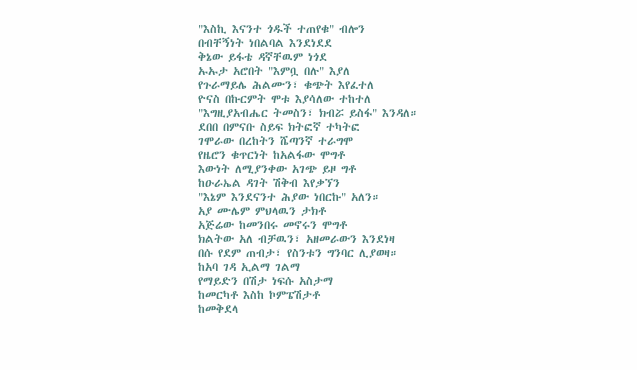"እስኪ እናንተ ጎዱች ተጠየቁ" ብሎን
በብቸኝነት ነበልባል እንደነደደ
ቅኔው ይፋቴ ዳኛቸዉም ነጎደ
ኡኡታ አሮበት "እምቧ በሉ" እያለ
የጉራማይሌ ሕልሙን፣ ቁጭት እየፈተለ
ዮናስ በኩርምት ሞቱ እያሳለው ተከተለ
"እግዚያአብሔር ትመስን፣ ክብሯ ይስፋ" እንዳለ።
ደበበ በምናቡ ስይፍ ክትፎኛ ተካትፎ
ገሞራው በረከትን ሼጣንኛ ተራግሞ
የዜሮን ቁጥርነት ከአልፋው ሞግቶ
እውነት ለሚያንቀው አገጭ ይዞ ግቶ
ከዑራኤል ዳገት ሽቅብ እየቃኘን
"እኔም እንደናንተ ሕያው ነበርኩ" አለን።
አያ ሙሌም ምህላዉን ታክቶ
አጅሬው ከመንበሩ መኖሩን ሞግቶ
ክልትው አለ ብቻዉን፣ አዘመራውን እንደነዛ
በሱ የደም ጠብታ፣ የስንቱን ግንባር ሊያወዛ።
ከአባ ገዳ ኢልማ ገልማ
የማይድን በሽታ ነፍሱ አስታማ
ከመርካቶ እስከ ኮምፔሽታቶ
ከመቅደላ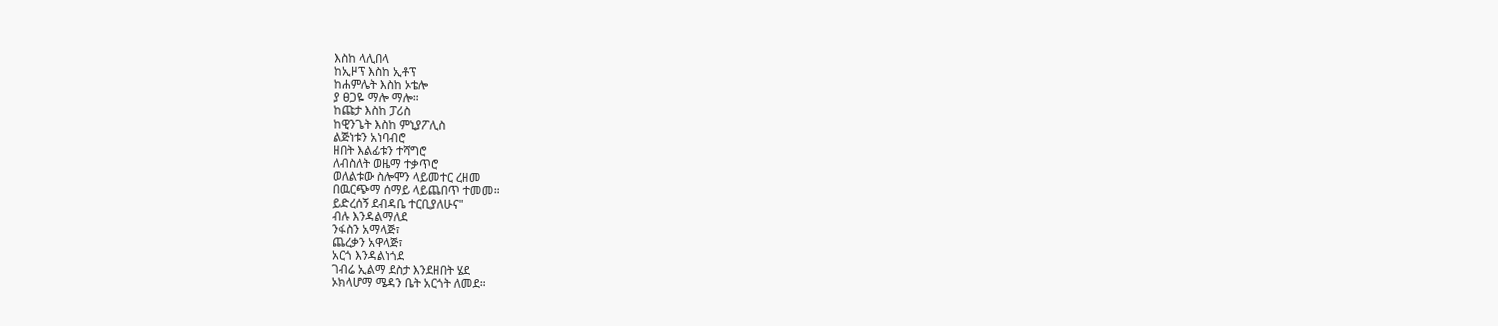እስከ ላሊበላ
ከኢዞፕ እስከ ኢቶፕ
ከሐምሌት እስከ ኦቴሎ
ያ ፀጋዬ ማሎ ማሎ።
ከጩታ እስከ ፓሪስ
ከዊንጌት እስከ ምኒያፖሊስ
ልጅነቱን አነባብሮ
ዘበት እልፊቱን ተሻግሮ
ለብስለት ወዜማ ተቃጥሮ
ወለልቱው ስሎሞን ላይመተር ረዘመ
በዉርጭማ ሰማይ ላይጨበጥ ተመመ።
ይድረሰኝ ደብዳቤ ተርቢያለሁና"
ብሉ እንዳልማለደ
ንፋስን አማላጅ፣
ጨረቃን አዋላጅ፣
አርጎ እንዳልነጎደ
ገብሬ ኢልማ ደስታ እንደዘበት ሄደ
ኦክላሆማ ሜዳን ቤት አርጎት ለመደ።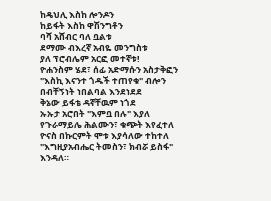ከዴህሊ እስከ ሎንዶን
ከይፋት እስከ ዋሽንግቶን
ባሻ አሸብር ባለ ቧልቱ
ደማሙ ብእረኛ አብዬ መንግስቱ
ያለ ፕሮብሌም አርፎ መተኛቱ!
ዮሐንስም ሄደ፣ ሰፊ አድማሱን አስታቅፎን
"እስኪ እናንተ ጎዱች ተጠየቁ" ብሎን
በብቸኝነት ነበልባል እንደነደደ
ቅኔው ይፋቴ ዳኛቸዉም ነጎደ
ኡኡታ አሮበት "እምቧ በሉ" እያለ
የጉራማይሌ ሕልሙን፣ ቁጭት እየፈተለ
ዮናስ በኩርምት ሞቱ እያሳለው ተከተለ
"እግዚያአብሔር ትመስን፣ ክብሯ ይስፋ" እንዳለ።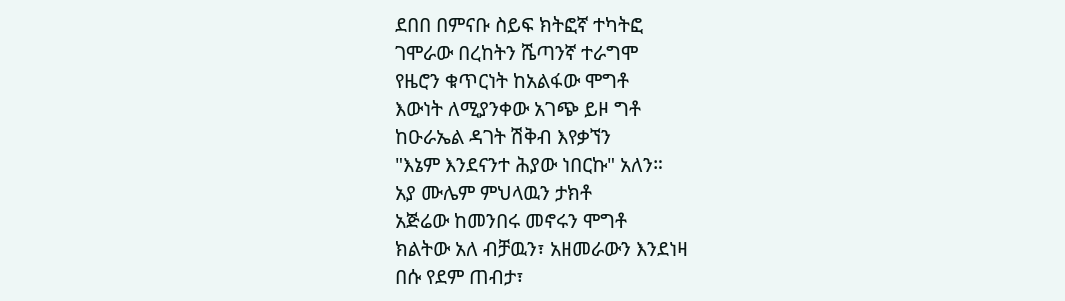ደበበ በምናቡ ስይፍ ክትፎኛ ተካትፎ
ገሞራው በረከትን ሼጣንኛ ተራግሞ
የዜሮን ቁጥርነት ከአልፋው ሞግቶ
እውነት ለሚያንቀው አገጭ ይዞ ግቶ
ከዑራኤል ዳገት ሽቅብ እየቃኘን
"እኔም እንደናንተ ሕያው ነበርኩ" አለን።
አያ ሙሌም ምህላዉን ታክቶ
አጅሬው ከመንበሩ መኖሩን ሞግቶ
ክልትው አለ ብቻዉን፣ አዘመራውን እንደነዛ
በሱ የደም ጠብታ፣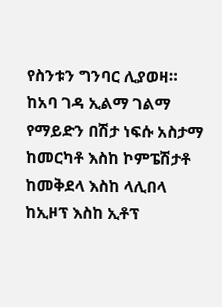የስንቱን ግንባር ሊያወዛ።
ከአባ ገዳ ኢልማ ገልማ
የማይድን በሽታ ነፍሱ አስታማ
ከመርካቶ እስከ ኮምፔሽታቶ
ከመቅደላ እስከ ላሊበላ
ከኢዞፕ እስከ ኢቶፕ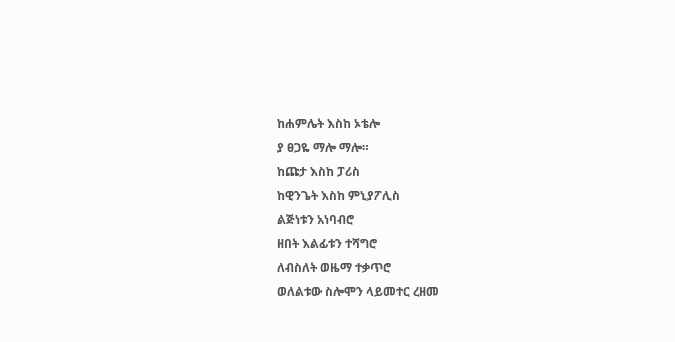ከሐምሌት እስከ ኦቴሎ
ያ ፀጋዬ ማሎ ማሎ።
ከጩታ እስከ ፓሪስ
ከዊንጌት እስከ ምኒያፖሊስ
ልጅነቱን አነባብሮ
ዘበት እልፊቱን ተሻግሮ
ለብስለት ወዜማ ተቃጥሮ
ወለልቱው ስሎሞን ላይመተር ረዘመ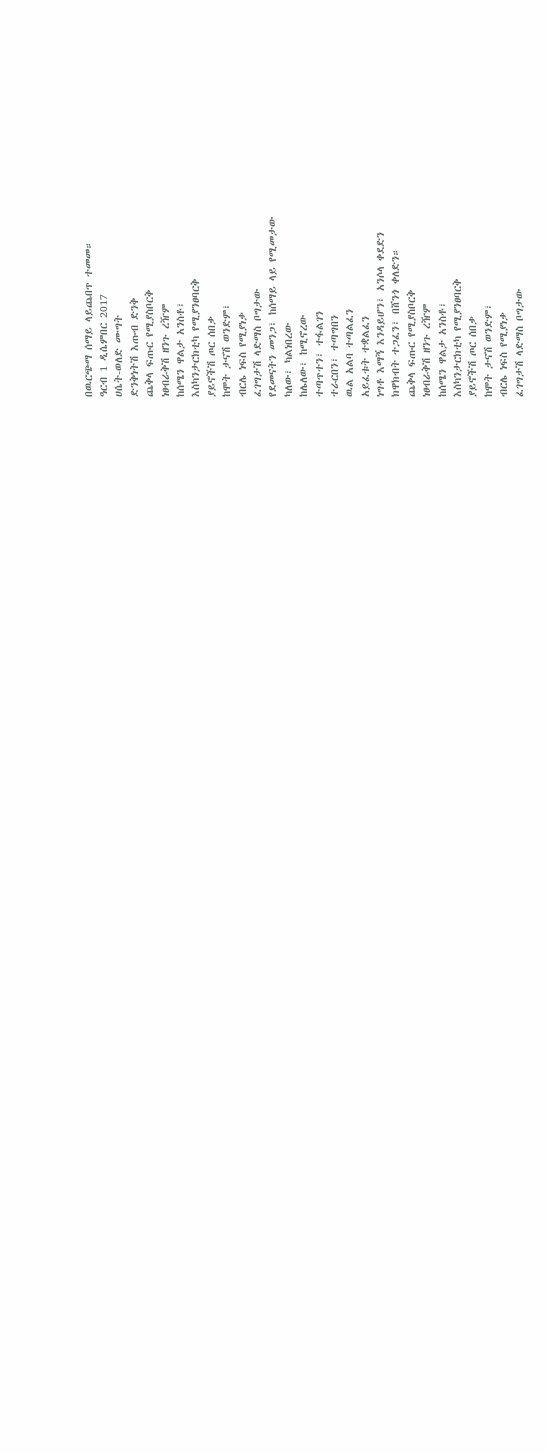በዉርጭማ ሰማይ ላይጨበጥ ተመመ።
ዓርብ 1 ዲሴምበር 2017
ሀሴት-ወለድ ሙግት
ድንቅነትሽ እጡብ ድንቅ
ጨቅላ ፍጡር የሚያስቦርቅ
ነፀብራቅሽ ዘንጉ ረዥም
ከሰሜን ዋልታ አንስቶ፣
እስካንታርክቲካ የሚያንፀባርቅ
ያይኖችሽ ጦር ሰበቃ
ከሞት ታናሽ ወንድም፣
ብርሌ ነፍስ የሚያነቃ
ፈገግታሽ ላድማስ ቦግታው
የደመናትን መንጋ፣ ከሰማይ ላይ የሚመታው
ካለው፣ ካልነበረው
ከሌለው፣ ከሚኖረው
ተጣጥተን፣ ተፋልገን
ተራርበን፣ ተጣግበን
ዉል አልባ ተጣልፈን
አይፈቱት ተቋልፈን
ነግቶ እማኝ እንዳይሆን፣ አንሶላ ቀደድን
ክዋክብት ተጋፈን፣ በሸንጎ ቀለድን።
ጨቅላ ፍጡር የሚያስቦርቅ
ነፀብራቅሽ ዘንጉ ረዥም
ከሰሜን ዋልታ አንስቶ፣
እስካንታርክቲካ የሚያንፀባርቅ
ያይኖችሽ ጦር ሰበቃ
ከሞት ታናሽ ወንድም፣
ብርሌ ነፍስ የሚያነቃ
ፈገግታሽ ላድማስ ቦግታው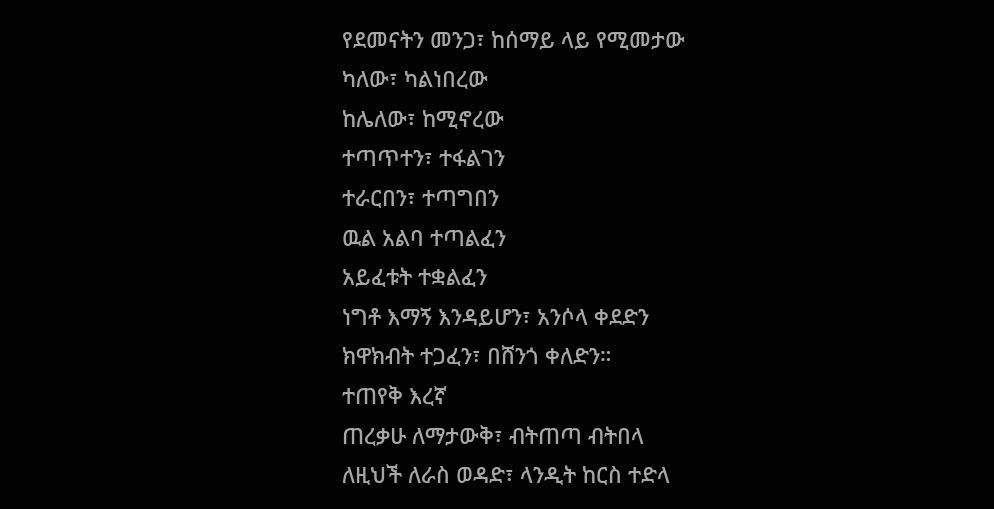የደመናትን መንጋ፣ ከሰማይ ላይ የሚመታው
ካለው፣ ካልነበረው
ከሌለው፣ ከሚኖረው
ተጣጥተን፣ ተፋልገን
ተራርበን፣ ተጣግበን
ዉል አልባ ተጣልፈን
አይፈቱት ተቋልፈን
ነግቶ እማኝ እንዳይሆን፣ አንሶላ ቀደድን
ክዋክብት ተጋፈን፣ በሸንጎ ቀለድን።
ተጠየቅ እረኛ
ጠረቃሁ ለማታውቅ፣ ብትጠጣ ብትበላ
ለዚህች ለራስ ወዳድ፣ ላንዲት ከርስ ተድላ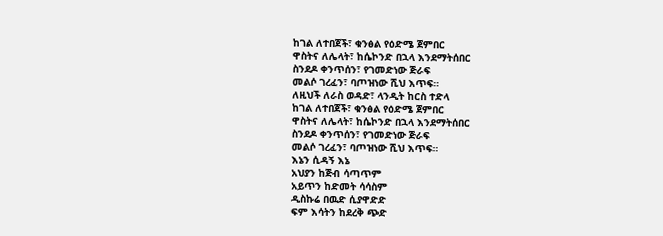ከገል ለተበጀች፣ ቁንፅል የዕድሜ ጀምበር
ዋስትና ለሌላት፣ ከሴኮንድ በኋላ እንደማትሰበር
ስንደዶ ቀንጥሰን፣ የገመድነው ጅራፍ
መልሶ ገረፈን፣ ባጦዝነው ሺህ እጥፍ።
ለዚህች ለራስ ወዳድ፣ ላንዲት ከርስ ተድላ
ከገል ለተበጀች፣ ቁንፅል የዕድሜ ጀምበር
ዋስትና ለሌላት፣ ከሴኮንድ በኋላ እንደማትሰበር
ስንደዶ ቀንጥሰን፣ የገመድነው ጅራፍ
መልሶ ገረፈን፣ ባጦዝነው ሺህ እጥፍ።
እኔን ሲዳኝ እኔ
አህያን ከጅብ ሳጣጥም
አይጥን ከድመት ሳሳስም
ዲስኩሬ በዉድ ሲያዋድድ
ፍም እሳትን ከደረቅ ጭድ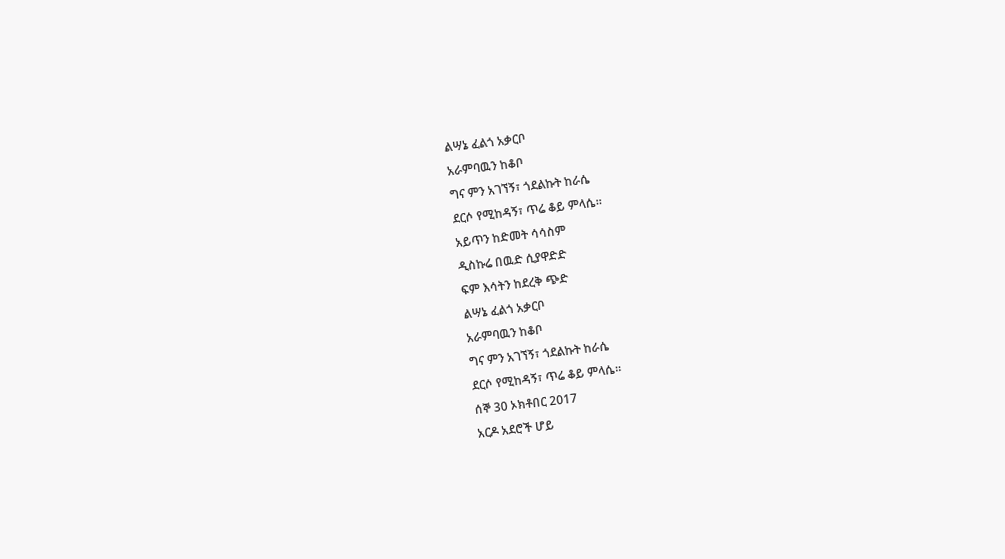ልሣኔ ፈልጎ አቃርቦ
አራምባዉን ከቆቦ
ግና ምን አገኘኝ፣ ጎደልኩት ከራሴ
ደርሶ የሚከዳኝ፣ ጥሬ ቆይ ምላሴ።
አይጥን ከድመት ሳሳስም
ዲስኩሬ በዉድ ሲያዋድድ
ፍም እሳትን ከደረቅ ጭድ
ልሣኔ ፈልጎ አቃርቦ
አራምባዉን ከቆቦ
ግና ምን አገኘኝ፣ ጎደልኩት ከራሴ
ደርሶ የሚከዳኝ፣ ጥሬ ቆይ ምላሴ።
ሰኞ 30 ኦክቶበር 2017
አርዶ አደሮች ሆይ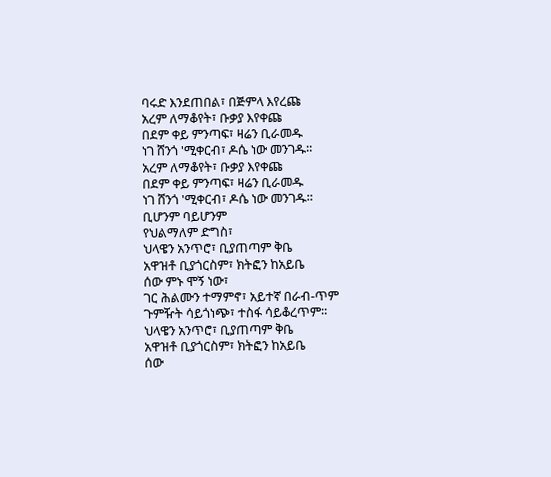ባሩድ እንደጠበል፣ በጅምላ እየረጩ
አረም ለማቆየት፣ ቡቃያ እየቀጩ
በደም ቀይ ምንጣፍ፣ ዛሬን ቢራመዱ
ነገ ሸንጎ 'ሚቀርብ፣ ዶሴ ነው መንገዱ።
አረም ለማቆየት፣ ቡቃያ እየቀጩ
በደም ቀይ ምንጣፍ፣ ዛሬን ቢራመዱ
ነገ ሸንጎ 'ሚቀርብ፣ ዶሴ ነው መንገዱ።
ቢሆንም ባይሆንም
የህልማለም ድግስ፣
ህላዌን አንጥሮ፣ ቢያጠጣም ቅቤ
አዋዝቶ ቢያጎርስም፣ ክትፎን ከአይቤ
ሰው ምኑ ሞኝ ነው፣
ገር ሕልሙን ተማምኖ፣ አይተኛ በራብ-ጥም
ጉምዥት ሳይጎነጭ፣ ተስፋ ሳይቆረጥም።
ህላዌን አንጥሮ፣ ቢያጠጣም ቅቤ
አዋዝቶ ቢያጎርስም፣ ክትፎን ከአይቤ
ሰው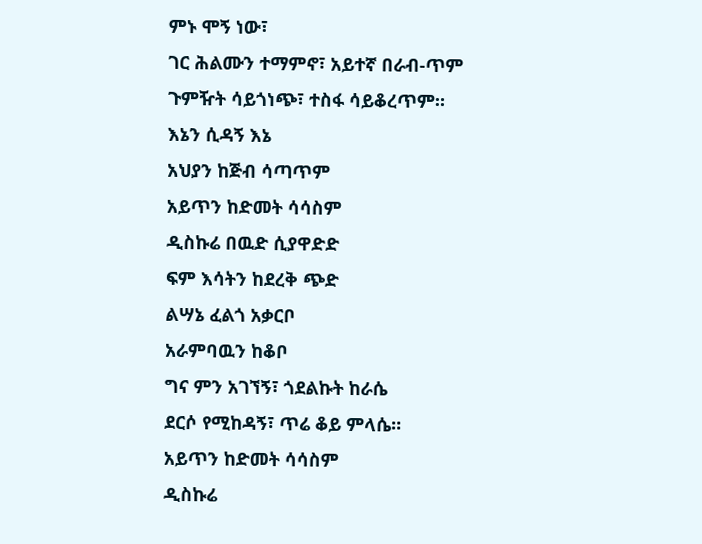ምኑ ሞኝ ነው፣
ገር ሕልሙን ተማምኖ፣ አይተኛ በራብ-ጥም
ጉምዥት ሳይጎነጭ፣ ተስፋ ሳይቆረጥም።
እኔን ሲዳኝ እኔ
አህያን ከጅብ ሳጣጥም
አይጥን ከድመት ሳሳስም
ዲስኩሬ በዉድ ሲያዋድድ
ፍም እሳትን ከደረቅ ጭድ
ልሣኔ ፈልጎ አቃርቦ
አራምባዉን ከቆቦ
ግና ምን አገኘኝ፣ ጎደልኩት ከራሴ
ደርሶ የሚከዳኝ፣ ጥሬ ቆይ ምላሴ።
አይጥን ከድመት ሳሳስም
ዲስኩሬ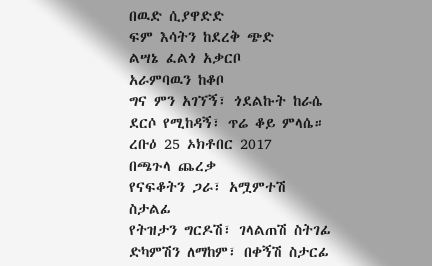በዉድ ሲያዋድድ
ፍም እሳትን ከደረቅ ጭድ
ልሣኔ ፈልጎ አቃርቦ
አራምባዉን ከቆቦ
ግና ምን አገኘኝ፣ ጎደልኩት ከራሴ
ደርሶ የሚከዳኝ፣ ጥሬ ቆይ ምላሴ።
ረቡዕ 25 ኦክቶበር 2017
በጫጉላ ጨረቃ
የናፍቆትን ጋራ፣ አሟምተሽ ስታልፊ
የትዝታን ግርዶሽ፣ ገላልጠሽ ስትገፊ
ድካምሽን ለማከም፣ በቀኝሽ ስታርፊ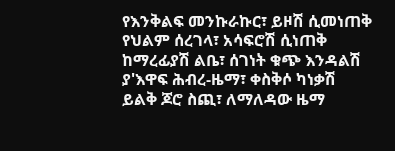የእንቅልፍ መንኩራኩር፣ ይዞሽ ሲመነጠቅ
የህልም ሰረገላ፣ አሳፍሮሽ ሲነጠቅ
ከማረፊያሽ ልቤ፣ ሰገነት ቁጭ እንዳልሽ
ያ'እዋፍ ሕብረ-ዜማ፣ ቀስቅሶ ካነቃሽ
ይልቅ ጆሮ ስጪ፣ ለማለዳው ዜማ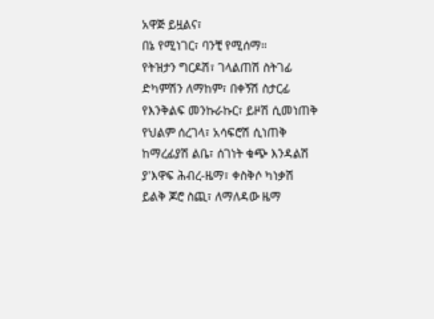አዋጅ ይዟልና፣
በኔ የሚነገር፣ ባንቺ የሚሰማ።
የትዝታን ግርዶሽ፣ ገላልጠሽ ስትገፊ
ድካምሽን ለማከም፣ በቀኝሽ ስታርፊ
የእንቅልፍ መንኩራኩር፣ ይዞሽ ሲመነጠቅ
የህልም ሰረገላ፣ አሳፍሮሽ ሲነጠቅ
ከማረፊያሽ ልቤ፣ ሰገነት ቁጭ እንዳልሽ
ያ'እዋፍ ሕብረ-ዜማ፣ ቀስቅሶ ካነቃሽ
ይልቅ ጆሮ ስጪ፣ ለማለዳው ዜማ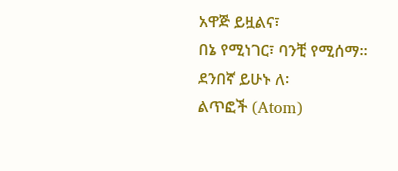አዋጅ ይዟልና፣
በኔ የሚነገር፣ ባንቺ የሚሰማ።
ደንበኛ ይሁኑ ለ፡
ልጥፎች (Atom)